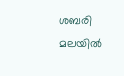ശബരി മലയിൽ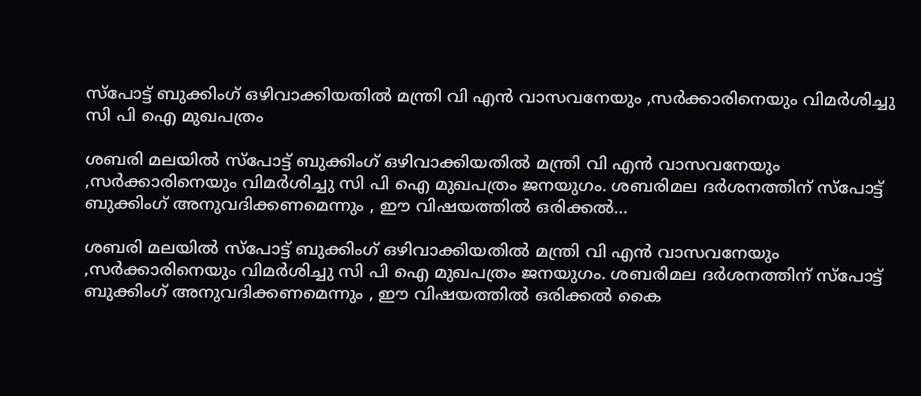സ്പോട്ട് ബുക്കിംഗ് ഒഴിവാക്കിയതിൽ മന്ത്രി വി എൻ വാസവനേയും ,സർക്കാരിനെയും വിമർശിച്ചു സി പി ഐ മുഖപത്രം

ശബരി മലയിൽ സ്പോട്ട് ബുക്കിംഗ് ഒഴിവാക്കിയതിൽ മന്ത്രി വി എൻ വാസവനേയും ,സർക്കാരിനെയും വിമർശിച്ചു സി പി ഐ മുഖപത്രം ജനയുഗം. ശബരിമല ദർശനത്തിന് സ്പോട്ട് ബുക്കിംഗ് അനുവദിക്കണമെന്നും , ഈ വിഷയത്തിൽ ഒരിക്കൽ…

ശബരി മലയിൽ സ്പോട്ട് ബുക്കിംഗ് ഒഴിവാക്കിയതിൽ മന്ത്രി വി എൻ വാസവനേയും ,സർക്കാരിനെയും വിമർശിച്ചു സി പി ഐ മുഖപത്രം ജനയുഗം. ശബരിമല ദർശനത്തിന് സ്പോട്ട് ബുക്കിംഗ് അനുവദിക്കണമെന്നും , ഈ വിഷയത്തിൽ ഒരിക്കൽ കൈ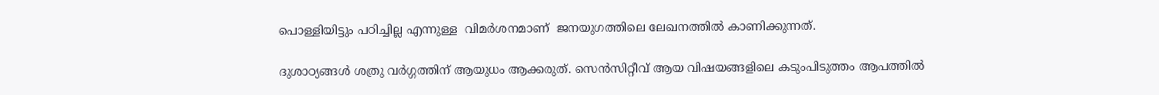പൊള്ളിയിട്ടും പഠിച്ചില്ല എന്നുള്ള  വിമർശനമാണ്  ജനയുഗത്തിലെ ലേഖനത്തിൽ കാണിക്കുന്നത്.

ദുശാഠ്യങ്ങൾ ശത്രു വർഗ്ഗത്തിന് ആയുധം ആക്കരുത്. സെൻസിറ്റീവ് ആയ വിഷയങ്ങളിലെ കടുംപിടുത്തം ആപത്തിൽ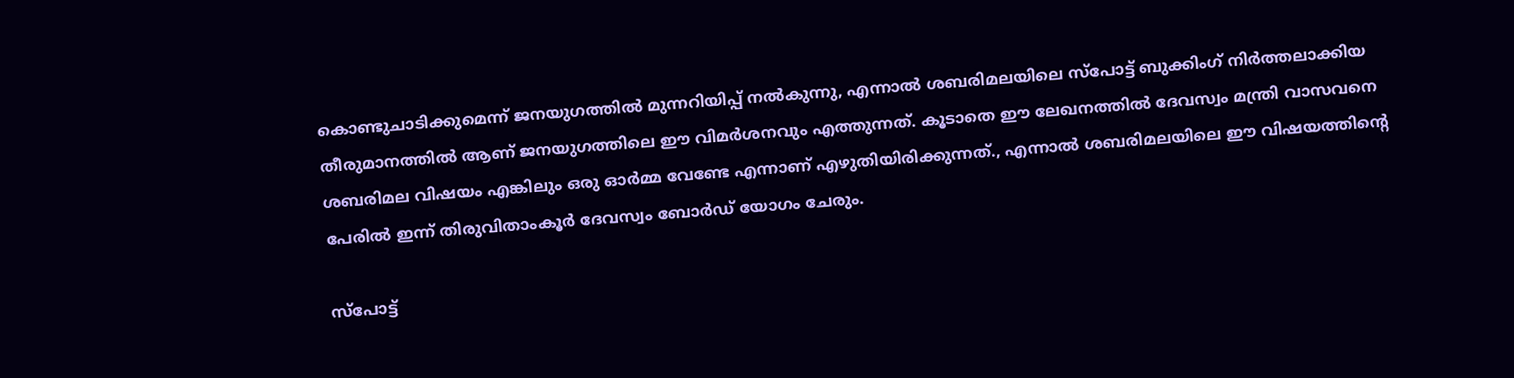കൊണ്ടുചാടിക്കുമെന്ന് ജനയുഗത്തിൽ മുന്നറിയിപ്പ് നൽകുന്നു, എന്നാൽ ശബരിമലയിലെ സ്പോട്ട് ബുക്കിംഗ് നിർത്തലാക്കിയ തീരുമാനത്തിൽ ആണ് ജനയുഗത്തിലെ ഈ വിമർശനവും എത്തുന്നത്. കൂടാതെ ഈ ലേഖനത്തിൽ ദേവസ്വം മന്ത്രി വാസവനെ ശബരിമല വിഷയം എങ്കിലും ഒരു ഓർമ്മ വേണ്ടേ എന്നാണ് എഴുതിയിരിക്കുന്നത്., എന്നാൽ ശബരിമലയിലെ ഈ വിഷയത്തിന്റെ പേരിൽ ഇന്ന് തിരുവിതാംകൂർ ദേവസ്വം ബോർഡ് യോഗം ചേരും.

സ്പോട്ട്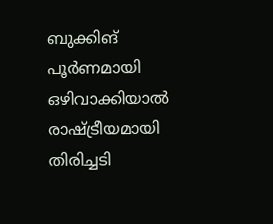ബുക്കിങ് പൂർണമായി ഒഴിവാക്കിയാൽ രാഷ്ട്രീയമായി തിരിച്ചടി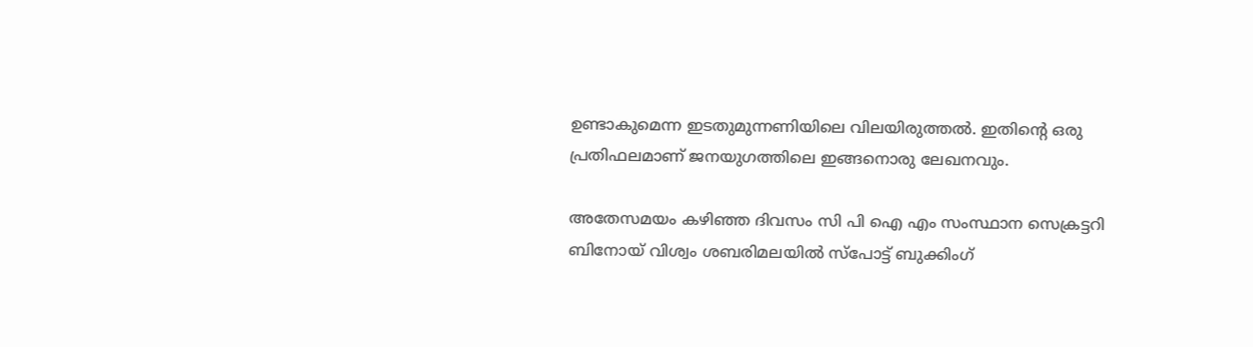ഉണ്ടാകുമെന്ന ഇടതുമുന്നണിയിലെ വിലയിരുത്തൽ. ഇതിന്റെ ഒരു പ്രതിഫലമാണ് ജനയുഗത്തിലെ ഇങ്ങനൊരു ലേഖനവും.

അതേസമയം കഴിഞ്ഞ ദിവസം സി പി ഐ എം സംസ്ഥാന സെക്രട്ടറി ബിനോയ് വിശ്വം ശബരിമലയിൽ സ്പോട്ട് ബുക്കിംഗ്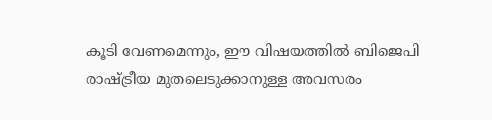കൂടി വേണമെന്നും, ഈ വിഷയത്തിൽ ബിജെപി രാഷ്ട്രീയ മുതലെടുക്കാനുള്ള അവസരം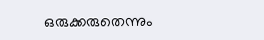ഒരുക്കരുതെന്നും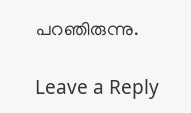പറഞിരുന്നു.

Leave a Reply